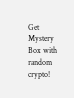Get Mystery Box with random crypto!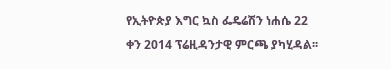የኢትዮጵያ እግር ኳስ ፌዴሬሽን ነሐሴ 22 ቀን 2014 ፕሬዚዳንታዊ ምርጫ ያካሂዳል፡፡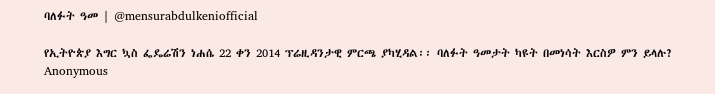ባለፉት ዓመ | @mensurabdulkeniofficial

የኢትዮጵያ እግር ኳስ ፌዴሬሽን ነሐሴ 22 ቀን 2014 ፕሬዚዳንታዊ ምርጫ ያካሂዳል፡፡ ባለፉት ዓመታት ካዩት በመነሳት እርስዎ ምን ይላሉ?
Anonymous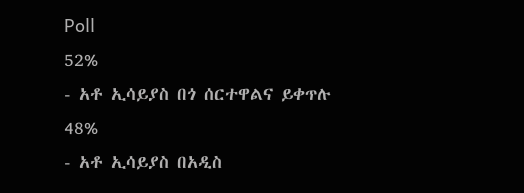Poll
52%
- አቶ ኢሳይያስ በጎ ሰርተዋልና ይቀጥሉ
48%
- አቶ ኢሳይያስ በአዲስ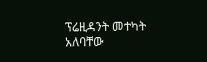ፕሬዚዳንት መተካት አለባቸው